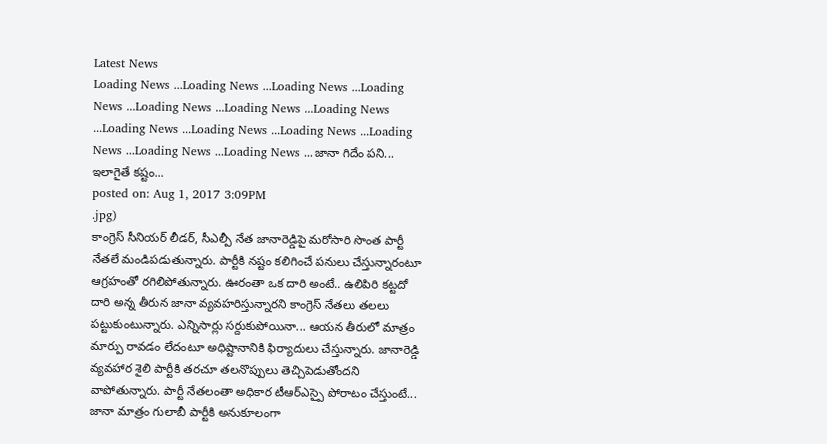Latest News
Loading News ...Loading News ...Loading News ...Loading News ...Loading News ...Loading News ...Loading News ...Loading News ...Loading News ...Loading News ...Loading News ...Loading News ...Loading News ...జానా గిదేం పని... ఇలాగైతే కష్టం...
posted on: Aug 1, 2017 3:09PM
.jpg)
కాంగ్రెస్ సీనియర్ లీడర్, సీఎల్పీ నేత జానారెడ్డిపై మరోసారి సొంత పార్టీ నేతలే మండిపడుతున్నారు. పార్టీకి నష్టం కలిగించే పనులు చేస్తున్నారంటూ ఆగ్రహంతో రగిలిపోతున్నారు. ఊరంతా ఒక దారి అంటే.. ఉలిపిరి కట్టదో దారి అన్న తీరున జానా వ్యవహరిస్తున్నారని కాంగ్రెస్ నేతలు తలలు పట్టుకుంటున్నారు. ఎన్నిసార్లు సర్దుకుపోయినా... ఆయన తీరులో మాత్రం మార్పు రావడం లేదంటూ అధిష్టానానికి ఫిర్యాదులు చేస్తున్నారు. జానారెడ్డి వ్యవహార శైలి పార్టీకి తరచూ తలనొప్పులు తెచ్చిపెడుతోందని వాపోతున్నారు. పార్టీ నేతలంతా అధికార టీఆర్ఎస్పై పోరాటం చేస్తుంటే... జానా మాత్రం గులాబీ పార్టీకి అనుకూలంగా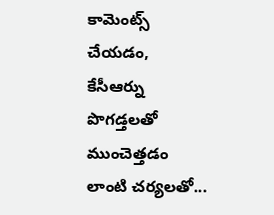కామెంట్స్ చేయడం, కేసీఆర్ను పొగడ్తలతో ముంచెత్తడం లాంటి చర్యలతో...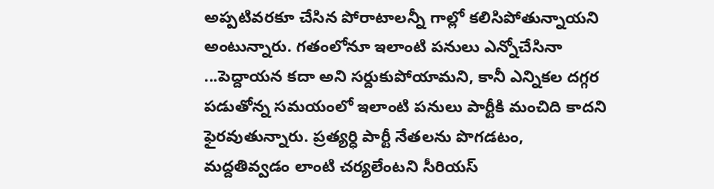అప్పటివరకూ చేసిన పోరాటాలన్నీ గాల్లో కలిసిపోతున్నాయని అంటున్నారు. గతంలోనూ ఇలాంటి పనులు ఎన్నోచేసినా ...పెద్దాయన కదా అని సర్దుకుపోయామని, కానీ ఎన్నికల దగ్గర పడుతోన్న సమయంలో ఇలాంటి పనులు పార్టీకి మంచిది కాదని ఫైరవుతున్నారు. ప్రత్యర్ధి పార్టీ నేతలను పొగడటం, మద్దతివ్వడం లాంటి చర్యలేంటని సీరియస్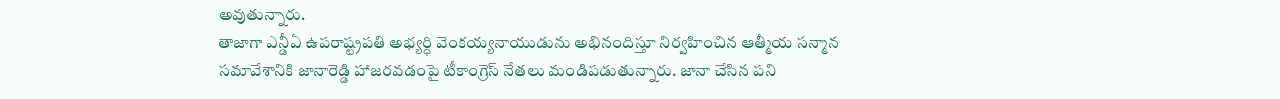అవుతున్నారు.
తాజాగా ఎన్డీఏ ఉపరాష్ట్రపతి అభ్యర్ధి వెంకయ్యనాయుడును అభినందిస్తూ నిర్వహించిన ఆత్మీయ సన్మాన సమావేశానికి జానారెడ్డి హాజరవడంపై టీకాంగ్రెస్ నేతలు మండిపడుతున్నారు. జానా చేసిన పని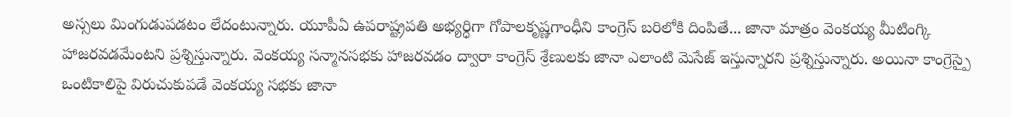అస్సలు మింగుడుపడటం లేదంటున్నారు. యూపీఏ ఉపరాష్ట్రపతి అభ్యర్ధిగా గోపాలకృష్ణగాంధీని కాంగ్రెస్ బరిలోకి దింపితే... జానా మాత్రం వెంకయ్య మీటింగ్కి హాజరవడమేంటని ప్రశ్నిస్తున్నారు. వెంకయ్య సన్మానసభకు హాజరవడం ద్వారా కాంగ్రెస్ శ్రేణులకు జానా ఎలాంటి మెసేజ్ ఇస్తున్నారని ప్రశ్నిస్తున్నారు. అయినా కాంగ్రెస్పై ఒంటికాలిపై విరుచుకుపడే వెంకయ్య సభకు జానా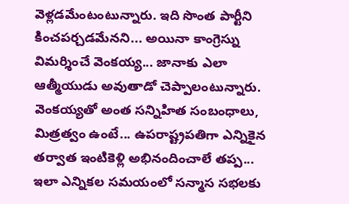వెళ్లడమేంటంటున్నారు. ఇది సొంత పార్టీని కించపర్చడమేనని... అయినా కాంగ్రెస్ను విమర్శించే వెంకయ్య... జానాకు ఎలా ఆత్మీయుడు అవుతాడో చెప్పాలంటున్నారు. వెంకయ్యతో అంత సన్నిహిత సంబంధాలు, మిత్రత్వం ఉంటే... ఉపరాష్ట్రపతిగా ఎన్నికైన తర్వాత ఇంటికెళ్లి అభినందించాలే తప్ప... ఇలా ఎన్నికల సమయంలో సన్మాస సభలకు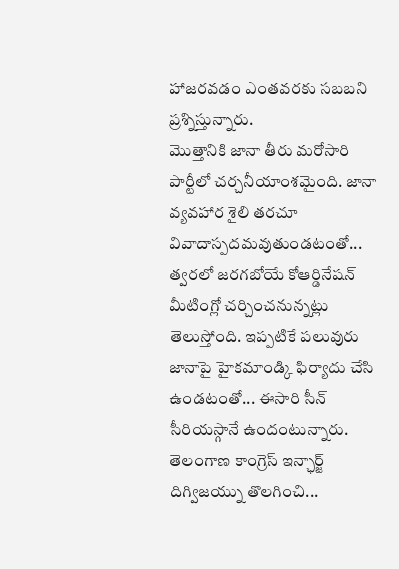హాజరవడం ఎంతవరకు సబబని ప్రశ్నిస్తున్నారు.
మొత్తానికి జానా తీరు మరోసారి పార్టీలో చర్చనీయాంశమైంది. జానా వ్యవహార శైలి తరచూ వివాదాస్పదమవుతుండటంతో... త్వరలో జరగబోయే కోఆర్డినేషన్ మీటింగ్లో చర్చించనున్నట్లు తెలుస్తోంది. ఇప్పటికే పలువురు జానాపై హైకమాండ్కి ఫిర్యాదు చేసి ఉండటంతో... ఈసారి సీన్ సీరియస్గానే ఉందంటున్నారు. తెలంగాణ కాంగ్రెస్ ఇన్ఛార్జ్ దిగ్విజయ్ను తొలగించి...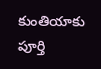కుంతియాకు పూర్తి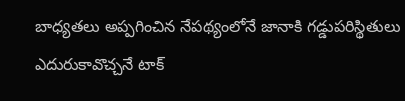బాధ్యతలు అప్పగించిన నేపథ్యంలోనే జానాకి గడ్డుపరిస్థితులు ఎదురుకావొచ్చనే టాక్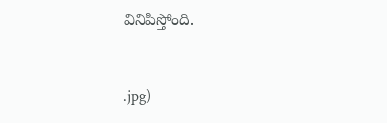వినిపిస్తోంది.



.jpg)